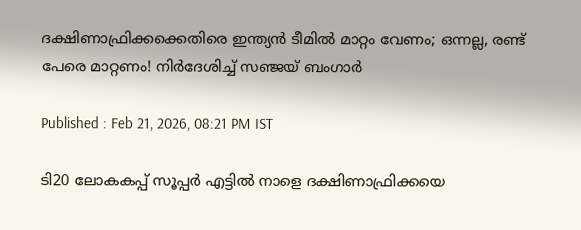ദക്ഷിണാഫ്രിക്കക്കെതിരെ ഇന്ത്യന്‍ ടീമില്‍ മാറ്റം വേണം; ഒന്നല്ല, രണ്ട് പേരെ മാറ്റണം! നിര്‍ദേശിച്ച് സഞ്ജയ് ബംഗാര്‍

Published : Feb 21, 2026, 08:21 PM IST

ടി20 ലോകകപ്പ് സൂപ്പര്‍ എട്ടില്‍ നാളെ ദക്ഷിണാഫ്രിക്കയെ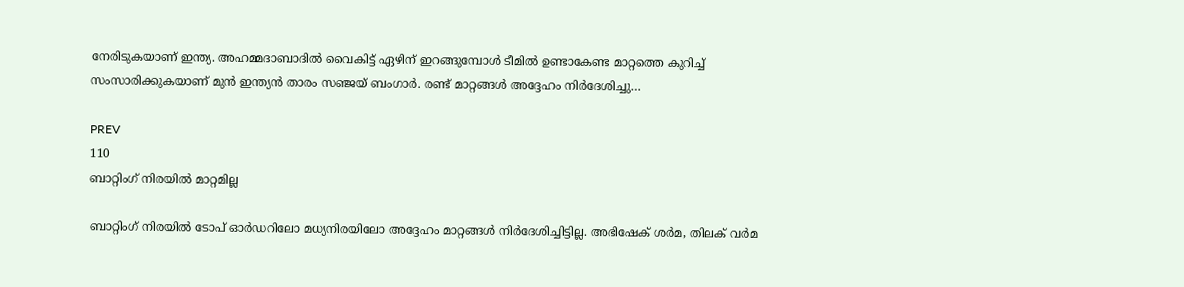നേരിടുകയാണ് ഇന്ത്യ. അഹമ്മദാബാദില്‍ വൈകിട്ട് ഏഴിന് ഇറങ്ങുമ്പോള്‍ ടീമില്‍ ഉണ്ടാകേണ്ട മാറ്റത്തെ കുറിച്ച് സംസാരിക്കുകയാണ് മുന്‍ ഇന്ത്യന്‍ താരം സഞ്ജയ് ബംഗാര്‍. രണ്ട് മാറ്റങ്ങള്‍ അദ്ദേഹം നിര്‍ദേശിച്ചു…

PREV
110
ബാറ്റിംഗ് നിരയില്‍ മാറ്റമില്ല

ബാറ്റിംഗ് നിരയില്‍ ടോപ് ഓര്‍ഡറിലോ മധ്യനിരയിലോ അദ്ദേഹം മാറ്റങ്ങള്‍ നിര്‍ദേശിച്ചിട്ടില്ല. അഭിഷേക് ശര്‍മ, തിലക് വര്‍മ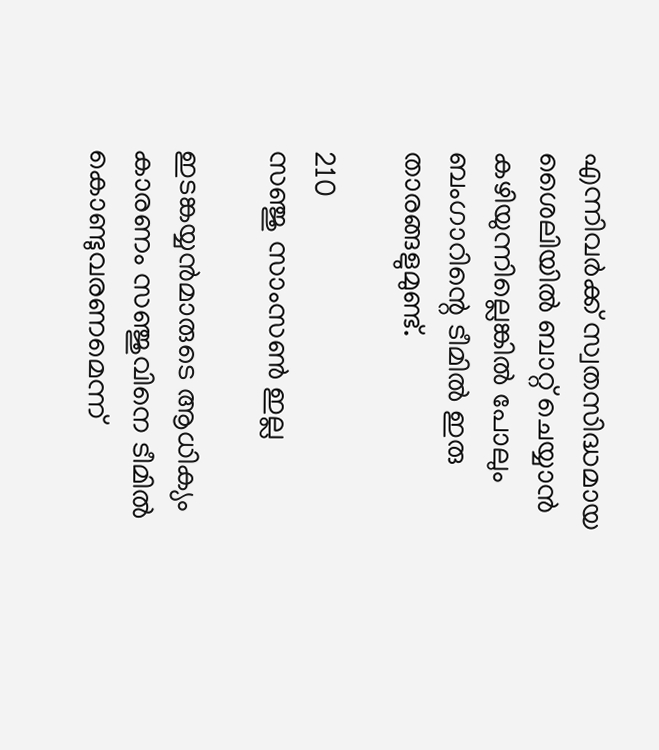എന്നിവര്‍ക്ക് സ്വതസിദ്ധമായ ശൈലിയില്‍ ബാറ്റ് ചെയ്യാന്‍ കഴിയുന്നില്ലെങ്കില്‍ പോലും ബംഗാറിന്റെ ടീമില്‍ ഇരു താരങ്ങളുമുണ്ട്.

210
സഞ്ജു സാംസണ്‍ ഇല്ല

ഇടങ്കയ്യന്‍മാരുടെ ആധിക്യം കാരണം സഞ്ജുവിനെ ടീമില്‍ കൊണ്ടുവരണമെന്ന്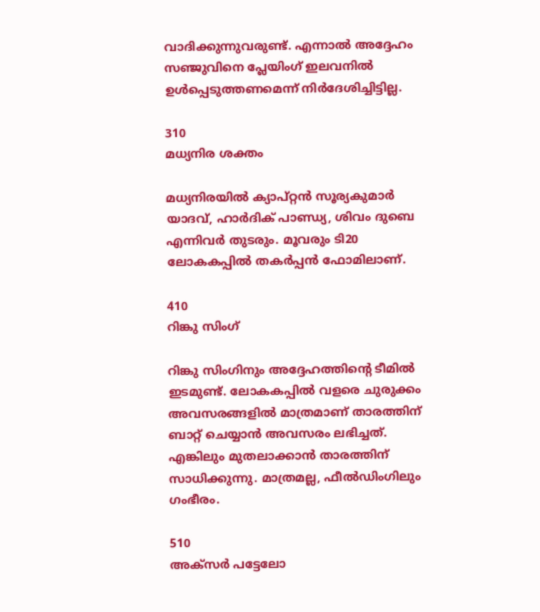വാദിക്കുന്നുവരുണ്ട്. എന്നാല്‍ അദ്ദേഹം സഞ്ജുവിനെ പ്ലേയിംഗ് ഇലവനില്‍ ഉള്‍പ്പെടുത്തണമെന്ന് നിര്‍ദേശിച്ചിട്ടില്ല.

310
മധ്യനിര ശക്തം

മധ്യനിരയില്‍ ക്യാപ്റ്റന്‍ സൂര്യകുമാര്‍ യാദവ്, ഹാര്‍ദിക് പാണ്ഡ്യ, ശിവം ദുബെ എന്നിവര്‍ തുടരും. മൂവരും ടി20 ലോകകപ്പില്‍ തകര്‍പ്പന്‍ ഫോമിലാണ്.

410
റിങ്കു സിംഗ്

റിങ്കു സിംഗിനും അദ്ദേഹത്തിന്റെ ടീമില്‍ ഇടമുണ്ട്. ലോകകപ്പില്‍ വളരെ ചുരുക്കം അവസരങ്ങളില്‍ മാത്രമാണ് താരത്തിന് ബാറ്റ് ചെയ്യാന്‍ അവസരം ലഭിച്ചത്. എങ്കിലും മുതലാക്കാന്‍ താരത്തിന് സാധിക്കുന്നു. മാത്രമല്ല, ഫീല്‍ഡിംഗിലും ഗംഭീരം.

510
അക്‌സര്‍ പട്ടേലോ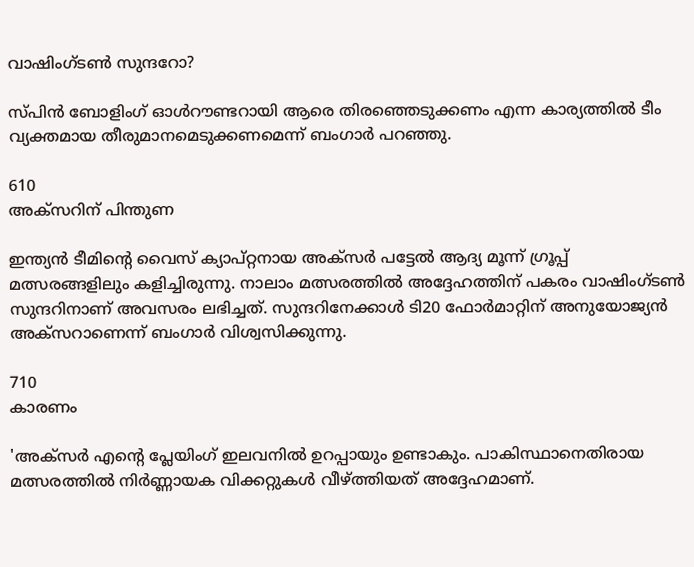വാഷിംഗ്ടണ്‍ സുന്ദറോ?

സ്പിന്‍ ബോളിംഗ് ഓള്‍റൗണ്ടറായി ആരെ തിരഞ്ഞെടുക്കണം എന്ന കാര്യത്തില്‍ ടീം വ്യക്തമായ തീരുമാനമെടുക്കണമെന്ന് ബംഗാര്‍ പറഞ്ഞു.

610
അക്‌സറിന് പിന്തുണ

ഇന്ത്യന്‍ ടീമിന്റെ വൈസ് ക്യാപ്റ്റനായ അക്‌സര്‍ പട്ടേല്‍ ആദ്യ മൂന്ന് ഗ്രൂപ്പ് മത്സരങ്ങളിലും കളിച്ചിരുന്നു. നാലാം മത്സരത്തില്‍ അദ്ദേഹത്തിന് പകരം വാഷിംഗ്ടണ്‍ സുന്ദറിനാണ് അവസരം ലഭിച്ചത്. സുന്ദറിനേക്കാള്‍ ടി20 ഫോര്‍മാറ്റിന് അനുയോജ്യന്‍ അക്‌സറാണെന്ന് ബംഗാര്‍ വിശ്വസിക്കുന്നു.

710
കാരണം

'അക്‌സര്‍ എന്റെ പ്ലേയിംഗ് ഇലവനില്‍ ഉറപ്പായും ഉണ്ടാകും. പാകിസ്ഥാനെതിരായ മത്സരത്തില്‍ നിര്‍ണ്ണായക വിക്കറ്റുകള്‍ വീഴ്ത്തിയത് അദ്ദേഹമാണ്.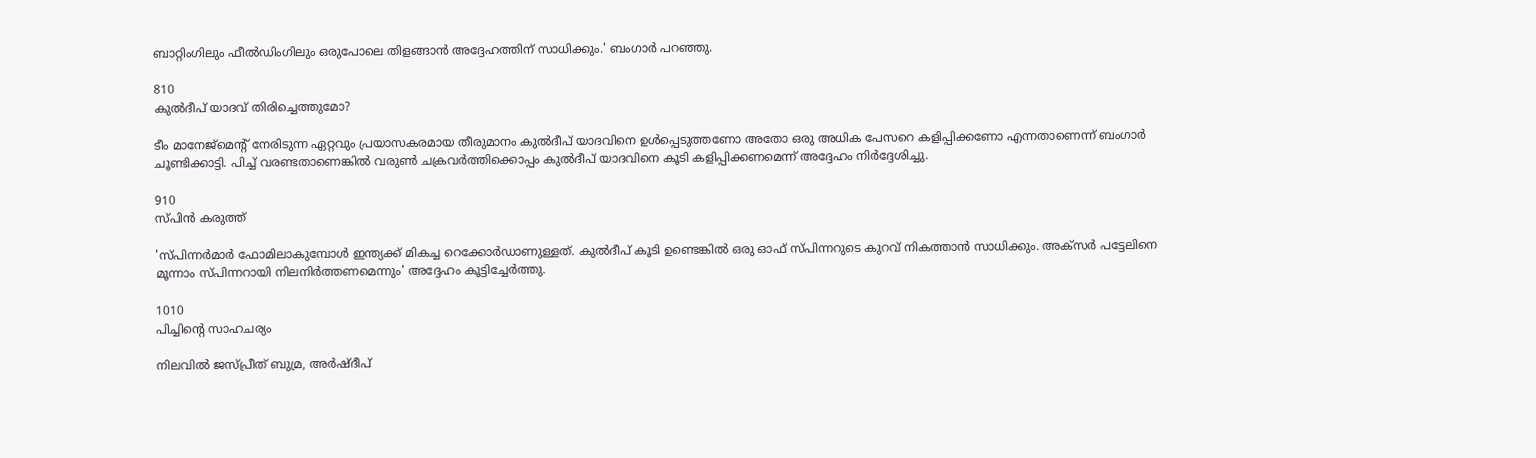ബാറ്റിംഗിലും ഫീല്‍ഡിംഗിലും ഒരുപോലെ തിളങ്ങാന്‍ അദ്ദേഹത്തിന് സാധിക്കും.' ബംഗാര്‍ പറഞ്ഞു.

810
കുല്‍ദീപ് യാദവ് തിരിച്ചെത്തുമോ?

ടീം മാനേജ്മെന്റ് നേരിടുന്ന ഏറ്റവും പ്രയാസകരമായ തീരുമാനം കുല്‍ദീപ് യാദവിനെ ഉള്‍പ്പെടുത്തണോ അതോ ഒരു അധിക പേസറെ കളിപ്പിക്കണോ എന്നതാണെന്ന് ബംഗാര്‍ ചൂണ്ടിക്കാട്ടി. പിച്ച് വരണ്ടതാണെങ്കില്‍ വരുണ്‍ ചക്രവര്‍ത്തിക്കൊപ്പം കുല്‍ദീപ് യാദവിനെ കൂടി കളിപ്പിക്കണമെന്ന് അദ്ദേഹം നിര്‍ദ്ദേശിച്ചു.

910
സ്പിന്‍ കരുത്ത്

'സ്പിന്നര്‍മാര്‍ ഫോമിലാകുമ്പോള്‍ ഇന്ത്യക്ക് മികച്ച റെക്കോര്‍ഡാണുള്ളത്. കുല്‍ദീപ് കൂടി ഉണ്ടെങ്കില്‍ ഒരു ഓഫ് സ്പിന്നറുടെ കുറവ് നികത്താന്‍ സാധിക്കും. അക്‌സര്‍ പട്ടേലിനെ മൂന്നാം സ്പിന്നറായി നിലനിര്‍ത്തണമെന്നും' അദ്ദേഹം കൂട്ടിച്ചേര്‍ത്തു.

1010
പിച്ചിന്റെ സാഹചര്യം

നിലവില്‍ ജസ്പ്രീത് ബുമ്ര, അര്‍ഷ്ദീപ്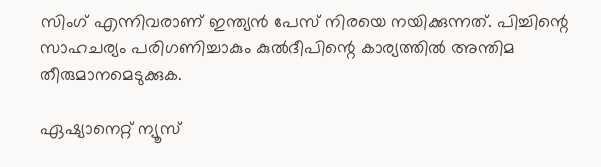സിംഗ് എന്നിവരാണ് ഇന്ത്യന്‍ പേസ് നിരയെ നയിക്കുന്നത്. പിച്ചിന്റെ സാഹചര്യം പരിഗണിച്ചാകും കുല്‍ദീപിന്റെ കാര്യത്തില്‍ അന്തിമ തീരുമാനമെടുക്കുക.

ഏഷ്യാനെറ്റ് ന്യൂസ്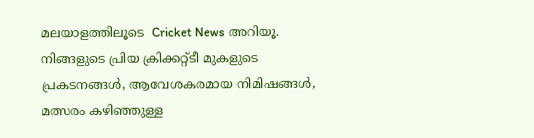മലയാളത്തിലൂടെ  Cricket News അറിയൂ.  നിങ്ങളുടെ പ്രിയ ക്രിക്കറ്റ്ടീ മുകളുടെ പ്രകടനങ്ങൾ, ആവേശകരമായ നിമിഷങ്ങൾ, മത്സരം കഴിഞ്ഞുള്ള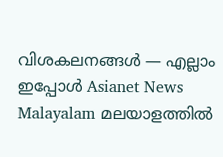വിശകലനങ്ങൾ — എല്ലാം ഇപ്പോൾ Asianet News Malayalam മലയാളത്തിൽ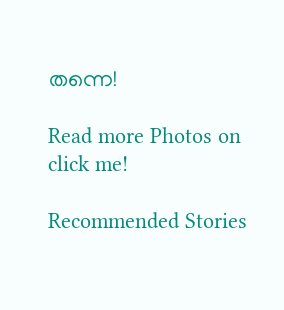തന്നെ!

Read more Photos on
click me!

Recommended Stories